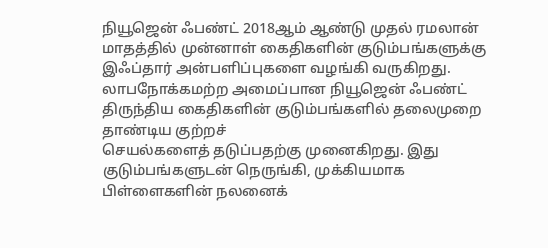நியூஜென் ஃபண்ட் 2018ஆம் ஆண்டு முதல் ரமலான் மாதத்தில் முன்னாள் கைதிகளின் குடும்பங்களுக்கு இஃப்தார் அன்பளிப்புகளை வழங்கி வருகிறது.
லாபநோக்கமற்ற அமைப்பான நியூஜென் ஃபண்ட் திருந்திய கைதிகளின் குடும்பங்களில் தலைமுறை தாண்டிய குற்றச்
செயல்களைத் தடுப்பதற்கு முனைகிறது. இது குடும்பங்களுடன் நெருங்கி, முக்கியமாக பிள்ளைகளின் நலனைக்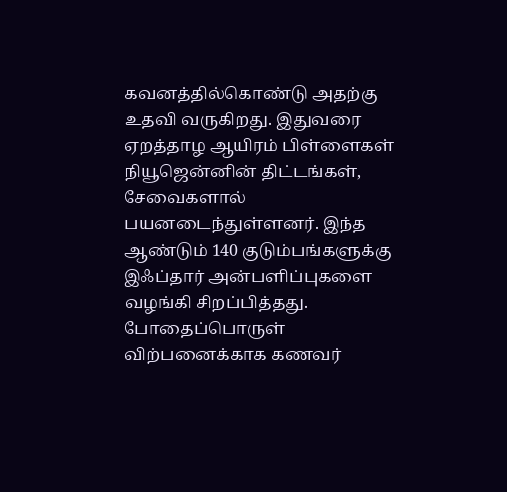கவனத்தில்கொண்டு அதற்கு உதவி வருகிறது. இதுவரை ஏறத்தாழ ஆயிரம் பிள்ளைகள் நியூஜென்னின் திட்டங்கள், சேவைகளால் பயனடைந்துள்ளனர். இந்த ஆண்டும் 140 குடும்பங்களுக்கு இஃப்தார் அன்பளிப்புகளை வழங்கி சிறப்பித்தது.
போதைப்பொருள் விற்பனைக்காக கணவர்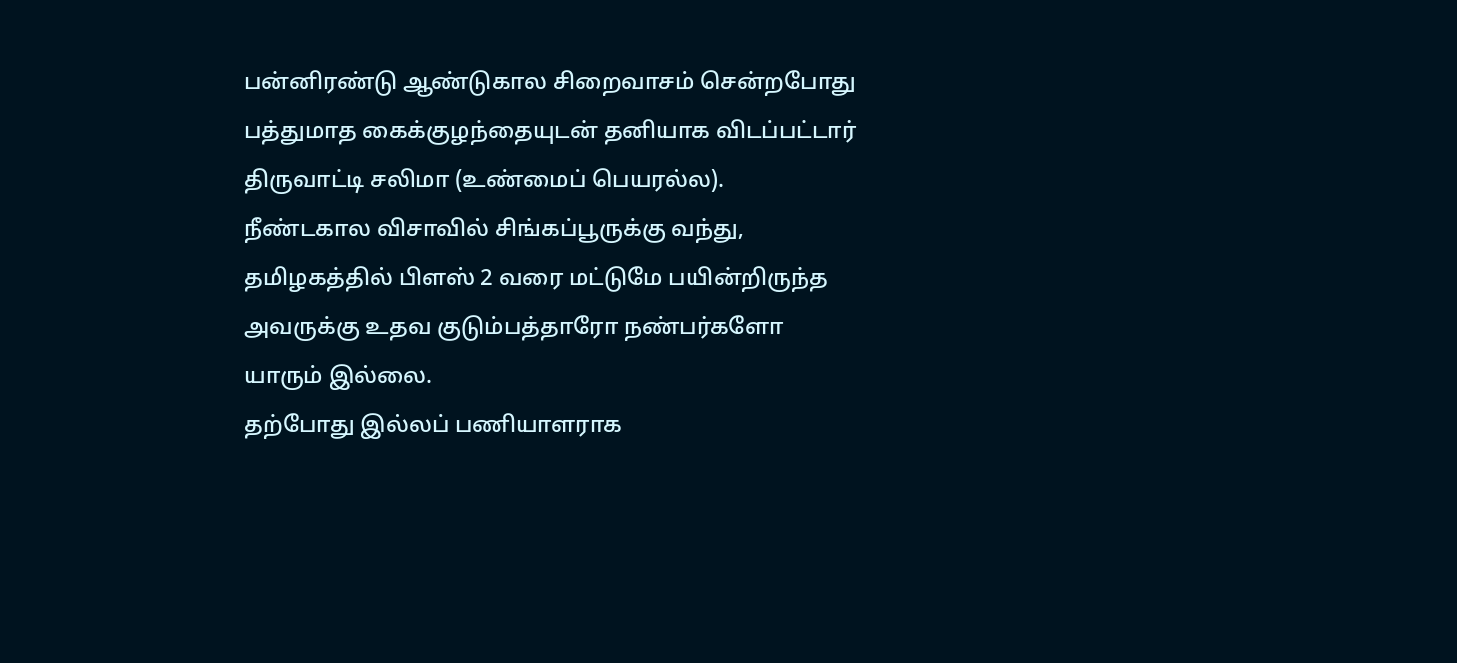பன்னிரண்டு ஆண்டுகால சிறைவாசம் சென்றபோது பத்துமாத கைக்குழந்தையுடன் தனியாக விடப்பட்டார் திருவாட்டி சலிமா (உண்மைப் பெயரல்ல).
நீண்டகால விசாவில் சிங்கப்பூருக்கு வந்து, தமிழகத்தில் பிளஸ் 2 வரை மட்டுமே பயின்றிருந்த அவருக்கு உதவ குடும்பத்தாரோ நண்பர்களோ யாரும் இல்லை.
தற்போது இல்லப் பணியாளராக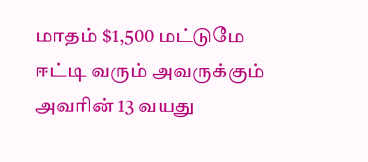மாதம் $1,500 மட்டுமே ஈட்டி வரும் அவருக்கும் அவரின் 13 வயது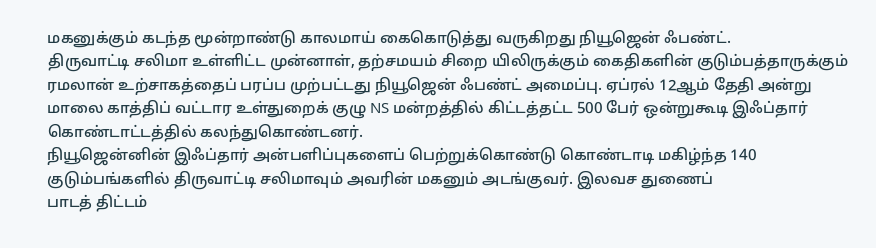மகனுக்கும் கடந்த மூன்றாண்டு காலமாய் கைகொடுத்து வருகிறது நியூஜென் ஃபண்ட்.
திருவாட்டி சலிமா உள்ளிட்ட முன்னாள், தற்சமயம் சிறை யிலிருக்கும் கைதிகளின் குடும்பத்தாருக்கும் ரமலான் உற்சாகத்தைப் பரப்ப முற்பட்டது நியூஜென் ஃபண்ட் அமைப்பு. ஏப்ரல் 12ஆம் தேதி அன்று மாலை காத்திப் வட்டார உள்துறைக் குழு NS மன்றத்தில் கிட்டத்தட்ட 500 பேர் ஒன்றுகூடி இஃப்தார் கொண்டாட்டத்தில் கலந்துகொண்டனர்.
நியூஜென்னின் இஃப்தார் அன்பளிப்புகளைப் பெற்றுக்கொண்டு கொண்டாடி மகிழ்ந்த 140 குடும்பங்களில் திருவாட்டி சலிமாவும் அவரின் மகனும் அடங்குவர். இலவச துணைப்
பாடத் திட்டம்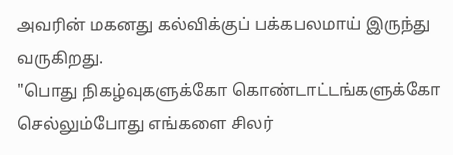அவரின் மகனது கல்விக்குப் பக்கபலமாய் இருந்து வருகிறது.
"பொது நிகழ்வுகளுக்கோ கொண்டாட்டங்களுக்கோ செல்லும்போது எங்களை சிலர்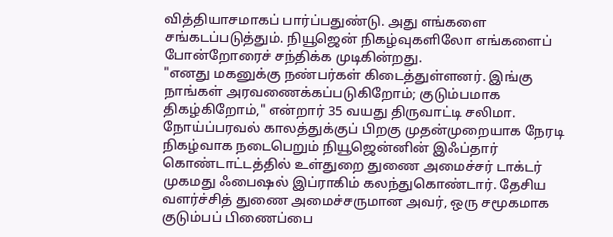வித்தியாசமாகப் பார்ப்பதுண்டு. அது எங்களை சங்கடப்படுத்தும். நியூஜென் நிகழ்வுகளிலோ எங்களைப் போன்றோரைச் சந்திக்க முடிகின்றது.
"எனது மகனுக்கு நண்பர்கள் கிடைத்துள்ளனர். இங்கு நாங்கள் அரவணைக்கப்படுகிறோம்; குடும்பமாக திகழ்கிறோம்," என்றார் 35 வயது திருவாட்டி சலிமா.
நோய்ப்பரவல் காலத்துக்குப் பிறகு முதன்முறையாக நேரடி நிகழ்வாக நடைபெறும் நியூஜென்னின் இஃப்தார் கொண்டாட்டத்தில் உள்துறை துணை அமைச்சர் டாக்டர் முகமது ஃபைஷல் இப்ராகிம் கலந்துகொண்டார். தேசிய வளர்ச்சித் துணை அமைச்சருமான அவர், ஒரு சமூகமாக குடும்பப் பிணைப்பை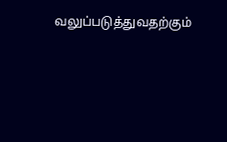வலுப்படுத்துவதற்கும்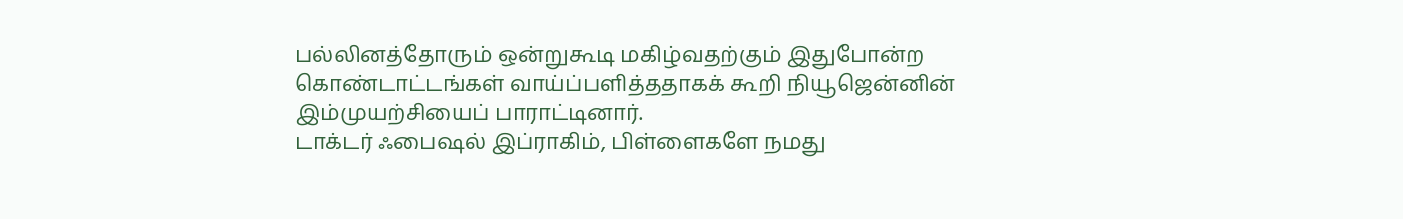பல்லினத்தோரும் ஒன்றுகூடி மகிழ்வதற்கும் இதுபோன்ற கொண்டாட்டங்கள் வாய்ப்பளித்ததாகக் கூறி நியூஜென்னின் இம்முயற்சியைப் பாராட்டினார்.
டாக்டர் ஃபைஷல் இப்ராகிம், பிள்ளைகளே நமது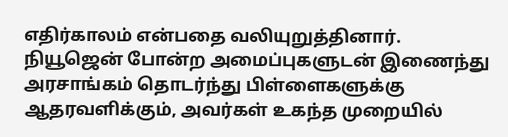எதிர்காலம் என்பதை வலியுறுத்தினார்.
நியூஜென் போன்ற அமைப்புகளுடன் இணைந்து அரசாங்கம் தொடர்ந்து பிள்ளைகளுக்கு ஆதரவளிக்கும், அவர்கள் உகந்த முறையில்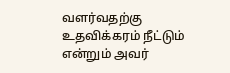வளர்வதற்கு உதவிக்கரம் நீட்டும் என்றும் அவர்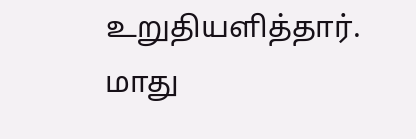உறுதியளித்தார்.
மாது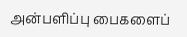அன்பளிப்பு பைகளைப்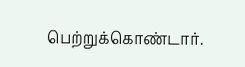பெற்றுக்கொண்டார்.